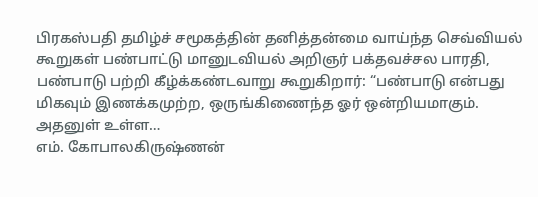பிரகஸ்பதி தமிழ்ச் சமூகத்தின் தனித்தன்மை வாய்ந்த செவ்வியல் கூறுகள் பண்பாட்டு மானுடவியல் அறிஞர் பக்தவச்சல பாரதி, பண்பாடு பற்றி கீழ்க்கண்டவாறு கூறுகிறார்: “பண்பாடு என்பது மிகவும் இணக்கமுற்ற, ஒருங்கிணைந்த ஓர் ஒன்றியமாகும். அதனுள் உள்ள…
எம். கோபாலகிருஷ்ணன்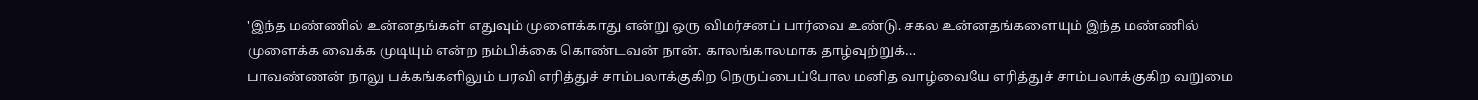'இந்த மண்ணில் உன்னதங்கள் எதுவும் முளைக்காது என்று ஒரு விமர்சனப் பார்வை உண்டு. சகல உன்னதங்களையும் இந்த மண்ணில் முளைக்க வைக்க முடியும் என்ற நம்பிக்கை கொண்டவன் நான். காலங்காலமாக தாழ்வுற்றுக்…
பாவண்ணன் நாலு பக்கங்களிலும் பரவி எரித்துச் சாம்பலாக்குகிற நெருப்பைப்போல மனித வாழ்வையே எரித்துச் சாம்பலாக்குகிற வறுமை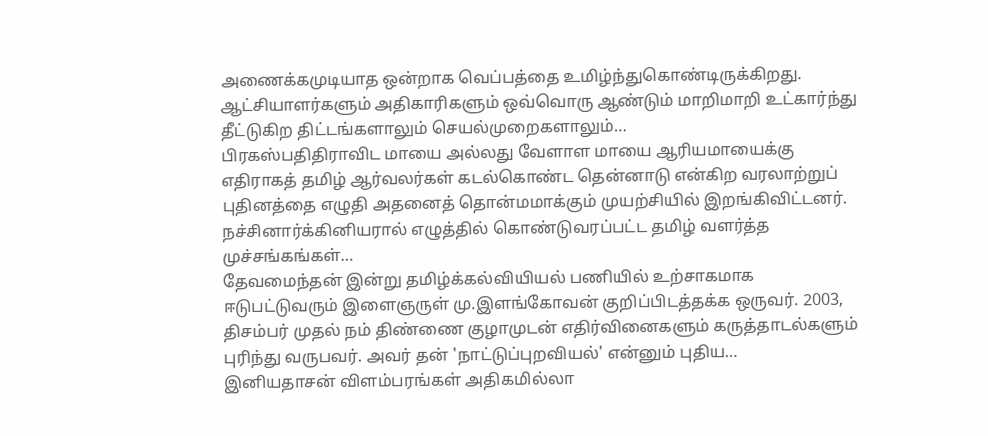அணைக்கமுடியாத ஒன்றாக வெப்பத்தை உமிழ்ந்துகொண்டிருக்கிறது. ஆட்சியாளர்களும் அதிகாரிகளும் ஒவ்வொரு ஆண்டும் மாறிமாறி உட்கார்ந்து தீட்டுகிற திட்டங்களாலும் செயல்முறைகளாலும்…
பிரகஸ்பதிதிராவிட மாயை அல்லது வேளாள மாயை ஆரியமாயைக்கு எதிராகத் தமிழ் ஆர்வலர்கள் கடல்கொண்ட தென்னாடு என்கிற வரலாற்றுப் புதினத்தை எழுதி அதனைத் தொன்மமாக்கும் முயற்சியில் இறங்கிவிட்டனர். நச்சினார்க்கினியரால் எழுத்தில் கொண்டுவரப்பட்ட தமிழ் வளர்த்த முச்சங்கங்கள்…
தேவமைந்தன் இன்று தமிழ்க்கல்வியியல் பணியில் உற்சாகமாக ஈடுபட்டுவரும் இளைஞருள் மு.இளங்கோவன் குறிப்பிடத்தக்க ஒருவர். 2003, திசம்பர் முதல் நம் திண்ணை குழாமுடன் எதிர்வினைகளும் கருத்தாடல்களும் புரிந்து வருபவர். அவர் தன் 'நாட்டுப்புறவியல்' என்னும் புதிய…
இனியதாசன் விளம்பரங்கள் அதிகமில்லா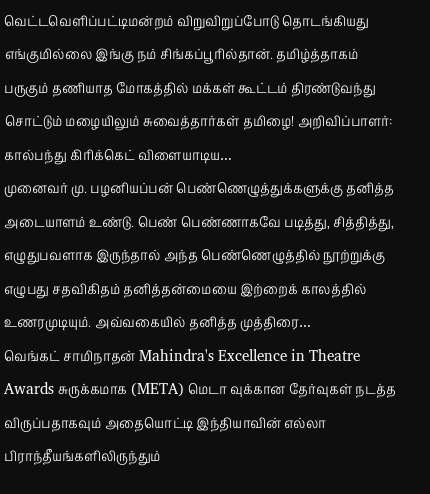வெட்டவெளிப்பட்டிமன்றம் விறுவிறுப்போடு தொடங்கியது எங்குமில்லை இங்கு நம் சிங்கப்பூரில்தான். தமிழ்த்தாகம் பருகும் தணியாத மோகத்தில் மக்கள் கூட்டம் திரண்டுவந்து சொட்டும் மழையிலும் சுவைத்தார்கள் தமிழை! அறிவிப்பாளர்: கால்பந்து கிரிக்கெட் விளையாடிய…
முனைவர் மு. பழனியப்பன் பெண்ணெழுத்துக்களுக்கு தனித்த அடையாளம் உண்டு. பெண் பெண்ணாகவே படித்து, சித்தித்து, எழுதுபவளாக இருந்தால் அந்த பெண்ணெழுத்தில் நூற்றுக்கு எழுபது சதவிகிதம் தனித்தன்மையை இற்றைக் காலத்தில் உணரமுடியும். அவ்வகையில் தனித்த முத்திரை…
வெங்கட் சாமிநாதன் Mahindra's Excellence in Theatre Awards சுருக்கமாக (META) மெடா வுக்கான தேர்வுகள் நடத்த விருப்பதாகவும் அதையொட்டி இந்தியாவின் எல்லா பிராந்தீயங்களிலிருந்தும்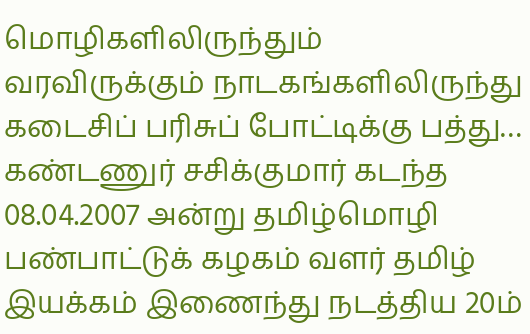மொழிகளிலிருந்தும் வரவிருக்கும் நாடகங்களிலிருந்து கடைசிப் பரிசுப் போட்டிக்கு பத்து…
கண்டணுர் சசிக்குமார் கடந்த 08.04.2007 அன்று தமிழ்மொழி பண்பாட்டுக் கழகம் வளர் தமிழ் இயக்கம் இணைந்து நடத்திய 20ம்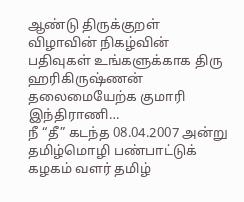ஆண்டு திருக்குறள் விழாவின் நிகழ்வின் பதிவுகள் உங்களுக்காக திரு ஹரிகிருஷ்ணன் தலைமையேற்க குமாரி இந்திராணி…
நீ “தீ” கடந்த 08.04.2007 அன்று தமிழ்மொழி பண்பாட்டுக் கழகம் வளர் தமிழ்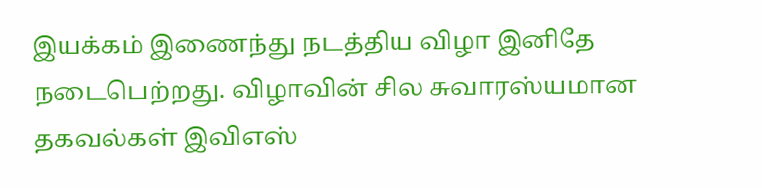இயக்கம் இணைந்து நடத்திய விழா இனிதே நடைபெற்றது. விழாவின் சில சுவாரஸ்யமான தகவல்கள் இவிஎஸ்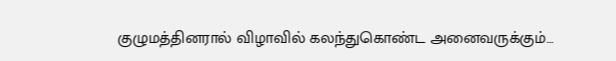குழுமத்தினரால் விழாவில் கலந்துகொண்ட அனைவருக்கும்…